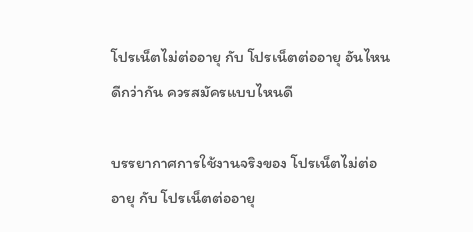โปรเน็ตไม่ต่ออายุ กับ โปรเน็ตต่ออายุ อันไหนดีกว่ากัน ควรสมัครแบบไหนดี

บรรยากาศการใช้งานจริงของ โปรเน็ตไม่ต่ออายุ กับ โปรเน็ตต่ออายุ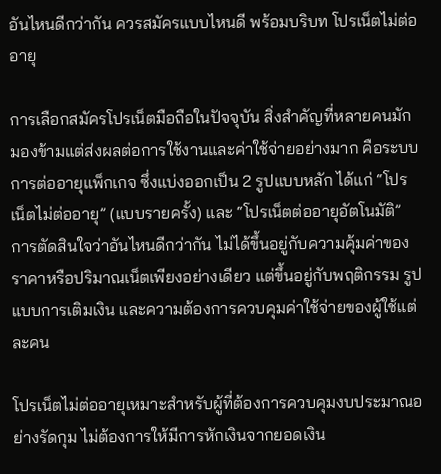อันไหนดีกว่ากัน ควรสมัครแบบไหนดี พร้อมบริบท โปรเน็ตไม่ต่ออายุ

การเลือกสมัครโปรเน็ตมือถือในปัจจุบัน สิ่งสำคัญที่หลายคนมักมองข้ามแต่ส่งผลต่อการใช้งานและค่าใช้จ่ายอย่างมาก คือระบบการต่ออายุแพ็กเกจ ซึ่งแบ่งออกเป็น 2 รูปแบบหลัก ได้แก่ “โปรเน็ตไม่ต่ออายุ” (แบบรายครั้ง) และ “โปรเน็ตต่ออายุอัตโนมัติ” การตัดสินใจว่าอันไหนดีกว่ากัน ไม่ได้ขึ้นอยู่กับความคุ้มค่าของราคาหรือปริมาณเน็ตเพียงอย่างเดียว แต่ขึ้นอยู่กับพฤติกรรม รูปแบบการเติมเงิน และความต้องการควบคุมค่าใช้จ่ายของผู้ใช้แต่ละคน

โปรเน็ตไม่ต่ออายุเหมาะสำหรับผู้ที่ต้องการควบคุมงบประมาณอย่างรัดกุม ไม่ต้องการให้มีการหักเงินจากยอดเงิน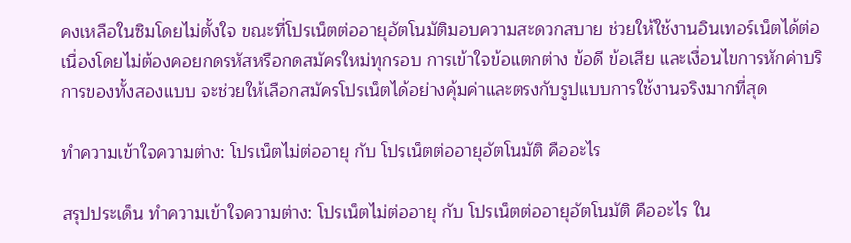คงเหลือในซิมโดยไม่ตั้งใจ ขณะที่โปรเน็ตต่ออายุอัตโนมัติมอบความสะดวกสบาย ช่วยให้ใช้งานอินเทอร์เน็ตได้ต่อเนื่องโดยไม่ต้องคอยกดรหัสหรือกดสมัครใหม่ทุกรอบ การเข้าใจข้อแตกต่าง ข้อดี ข้อเสีย และเงื่อนไขการหักค่าบริการของทั้งสองแบบ จะช่วยให้เลือกสมัครโปรเน็ตได้อย่างคุ้มค่าและตรงกับรูปแบบการใช้งานจริงมากที่สุด

ทำความเข้าใจความต่าง: โปรเน็ตไม่ต่ออายุ กับ โปรเน็ตต่ออายุอัตโนมัติ คืออะไร

สรุปประเด็น ทำความเข้าใจความต่าง: โปรเน็ตไม่ต่ออายุ กับ โปรเน็ตต่ออายุอัตโนมัติ คืออะไร ใน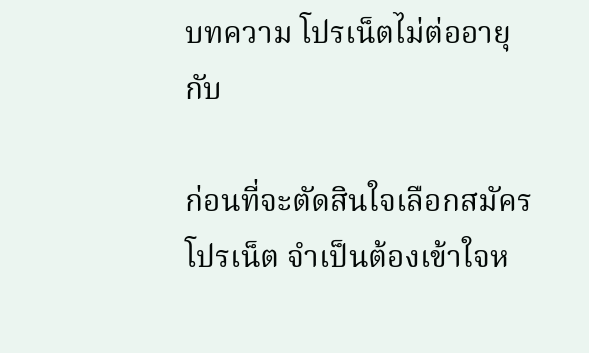บทความ โปรเน็ตไม่ต่ออายุ กับ

ก่อนที่จะตัดสินใจเลือกสมัครโปรเน็ต จำเป็นต้องเข้าใจห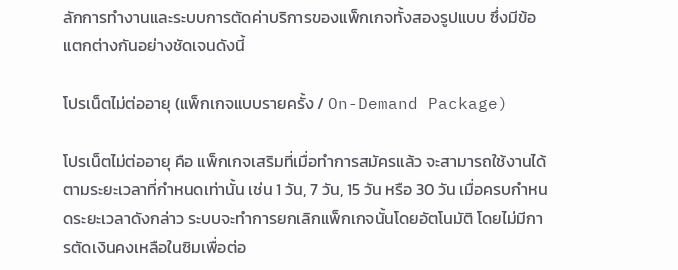ลักการทำงานและระบบการตัดค่าบริการของแพ็กเกจทั้งสองรูปแบบ ซึ่งมีข้อแตกต่างกันอย่างชัดเจนดังนี้

โปรเน็ตไม่ต่ออายุ (แพ็กเกจแบบรายครั้ง / On-Demand Package)

โปรเน็ตไม่ต่ออายุ คือ แพ็กเกจเสริมที่เมื่อทำการสมัครแล้ว จะสามารถใช้งานได้ตามระยะเวลาที่กำหนดเท่านั้น เช่น 1 วัน, 7 วัน, 15 วัน หรือ 30 วัน เมื่อครบกำหนดระยะเวลาดังกล่าว ระบบจะทำการยกเลิกแพ็กเกจนั้นโดยอัตโนมัติ โดยไม่มีการตัดเงินคงเหลือในซิมเพื่อต่อ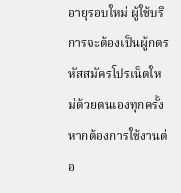อายุรอบใหม่ ผู้ใช้บริการจะต้องเป็นผู้กดรหัสสมัครโปรเน็ตใหม่ด้วยตนเองทุกครั้งหากต้องการใช้งานต่อ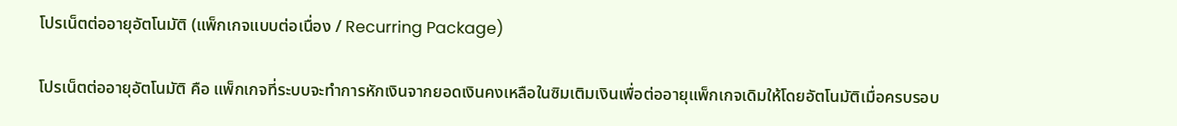โปรเน็ตต่ออายุอัตโนมัติ (แพ็กเกจแบบต่อเนื่อง / Recurring Package)

โปรเน็ตต่ออายุอัตโนมัติ คือ แพ็กเกจที่ระบบจะทำการหักเงินจากยอดเงินคงเหลือในซิมเติมเงินเพื่อต่ออายุแพ็กเกจเดิมให้โดยอัตโนมัติเมื่อครบรอบ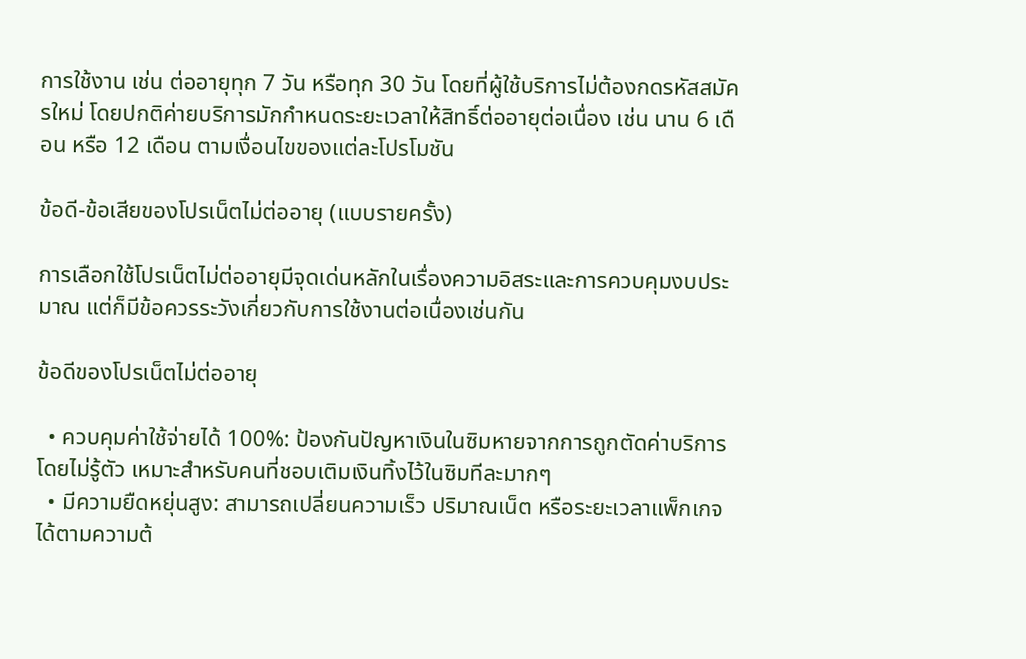การใช้งาน เช่น ต่ออายุทุก 7 วัน หรือทุก 30 วัน โดยที่ผู้ใช้บริการไม่ต้องกดรหัสสมัครใหม่ โดยปกติค่ายบริการมักกำหนดระยะเวลาให้สิทธิ์ต่ออายุต่อเนื่อง เช่น นาน 6 เดือน หรือ 12 เดือน ตามเงื่อนไขของแต่ละโปรโมชัน

ข้อดี-ข้อเสียของโปรเน็ตไม่ต่ออายุ (แบบรายครั้ง)

การเลือกใช้โปรเน็ตไม่ต่ออายุมีจุดเด่นหลักในเรื่องความอิสระและการควบคุมงบประมาณ แต่ก็มีข้อควรระวังเกี่ยวกับการใช้งานต่อเนื่องเช่นกัน

ข้อดีของโปรเน็ตไม่ต่ออายุ

  • ควบคุมค่าใช้จ่ายได้ 100%: ป้องกันปัญหาเงินในซิมหายจากการถูกตัดค่าบริการโดยไม่รู้ตัว เหมาะสำหรับคนที่ชอบเติมเงินทิ้งไว้ในซิมทีละมากๆ
  • มีความยืดหยุ่นสูง: สามารถเปลี่ยนความเร็ว ปริมาณเน็ต หรือระยะเวลาแพ็กเกจได้ตามความต้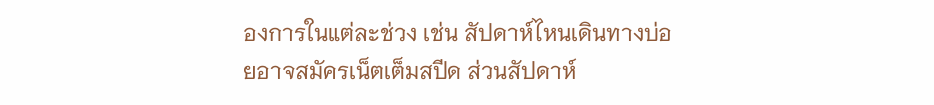องการในแต่ละช่วง เช่น สัปดาห์ไหนเดินทางบ่อยอาจสมัครเน็ตเต็มสปีด ส่วนสัปดาห์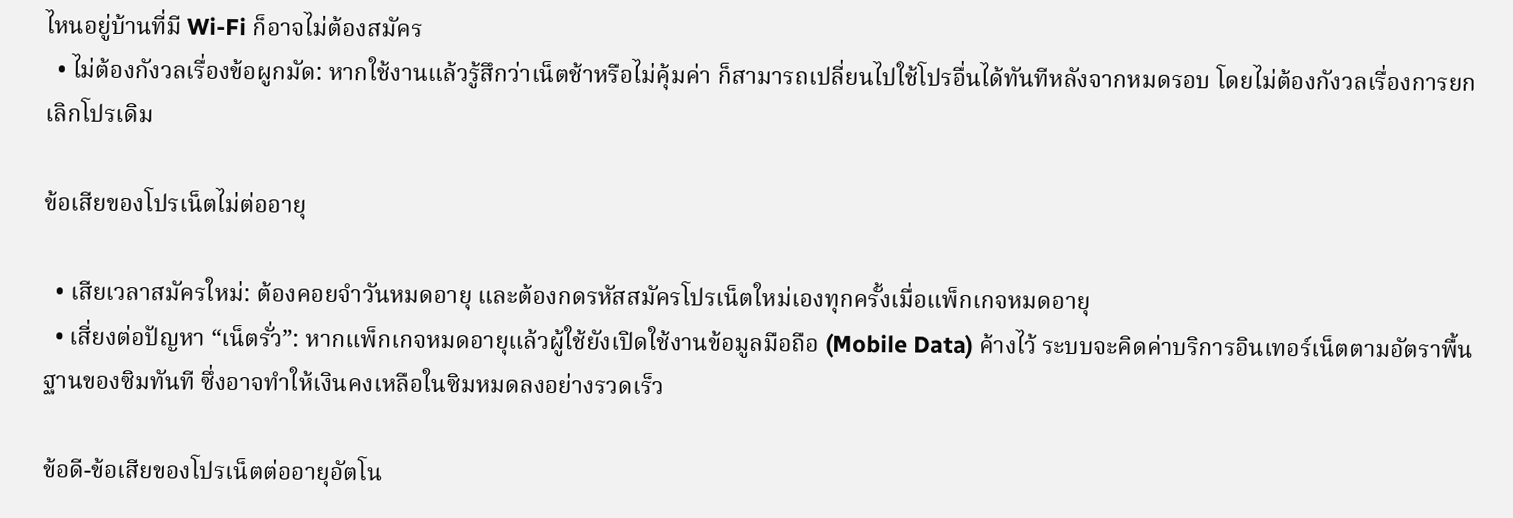ไหนอยู่บ้านที่มี Wi-Fi ก็อาจไม่ต้องสมัคร
  • ไม่ต้องกังวลเรื่องข้อผูกมัด: หากใช้งานแล้วรู้สึกว่าเน็ตช้าหรือไม่คุ้มค่า ก็สามารถเปลี่ยนไปใช้โปรอื่นได้ทันทีหลังจากหมดรอบ โดยไม่ต้องกังวลเรื่องการยกเลิกโปรเดิม

ข้อเสียของโปรเน็ตไม่ต่ออายุ

  • เสียเวลาสมัครใหม่: ต้องคอยจำวันหมดอายุ และต้องกดรหัสสมัครโปรเน็ตใหม่เองทุกครั้งเมื่อแพ็กเกจหมดอายุ
  • เสี่ยงต่อปัญหา “เน็ตรั่ว”: หากแพ็กเกจหมดอายุแล้วผู้ใช้ยังเปิดใช้งานข้อมูลมือถือ (Mobile Data) ค้างไว้ ระบบจะคิดค่าบริการอินเทอร์เน็ตตามอัตราพื้นฐานของซิมทันที ซึ่งอาจทำให้เงินคงเหลือในซิมหมดลงอย่างรวดเร็ว

ข้อดี-ข้อเสียของโปรเน็ตต่ออายุอัตโน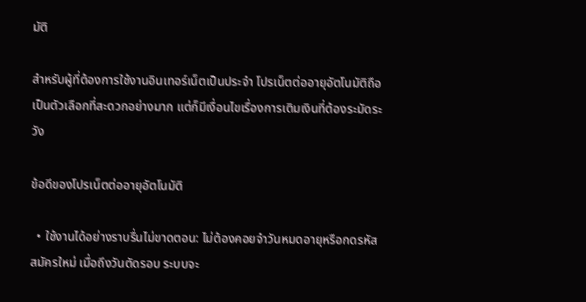มัติ

สำหรับผู้ที่ต้องการใช้งานอินเทอร์เน็ตเป็นประจำ โปรเน็ตต่ออายุอัตโนมัติถือเป็นตัวเลือกที่สะดวกอย่างมาก แต่ก็มีเงื่อนไขเรื่องการเติมเงินที่ต้องระมัดระวัง

ข้อดีของโปรเน็ตต่ออายุอัตโนมัติ

  • ใช้งานได้อย่างราบรื่นไม่ขาดตอน: ไม่ต้องคอยจำวันหมดอายุหรือกดรหัสสมัครใหม่ เมื่อถึงวันตัดรอบ ระบบจะ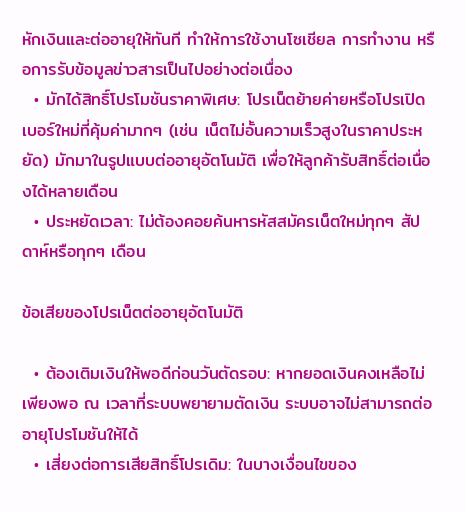หักเงินและต่ออายุให้ทันที ทำให้การใช้งานโซเชียล การทำงาน หรือการรับข้อมูลข่าวสารเป็นไปอย่างต่อเนื่อง
  • มักได้สิทธิ์โปรโมชันราคาพิเศษ: โปรเน็ตย้ายค่ายหรือโปรเปิดเบอร์ใหม่ที่คุ้มค่ามากๆ (เช่น เน็ตไม่อั้นความเร็วสูงในราคาประหยัด) มักมาในรูปแบบต่ออายุอัตโนมัติ เพื่อให้ลูกค้ารับสิทธิ์ต่อเนื่องได้หลายเดือน
  • ประหยัดเวลา: ไม่ต้องคอยค้นหารหัสสมัครเน็ตใหม่ทุกๆ สัปดาห์หรือทุกๆ เดือน

ข้อเสียของโปรเน็ตต่ออายุอัตโนมัติ

  • ต้องเติมเงินให้พอดีก่อนวันตัดรอบ: หากยอดเงินคงเหลือไม่เพียงพอ ณ เวลาที่ระบบพยายามตัดเงิน ระบบอาจไม่สามารถต่ออายุโปรโมชันให้ได้
  • เสี่ยงต่อการเสียสิทธิ์โปรเดิม: ในบางเงื่อนไขของ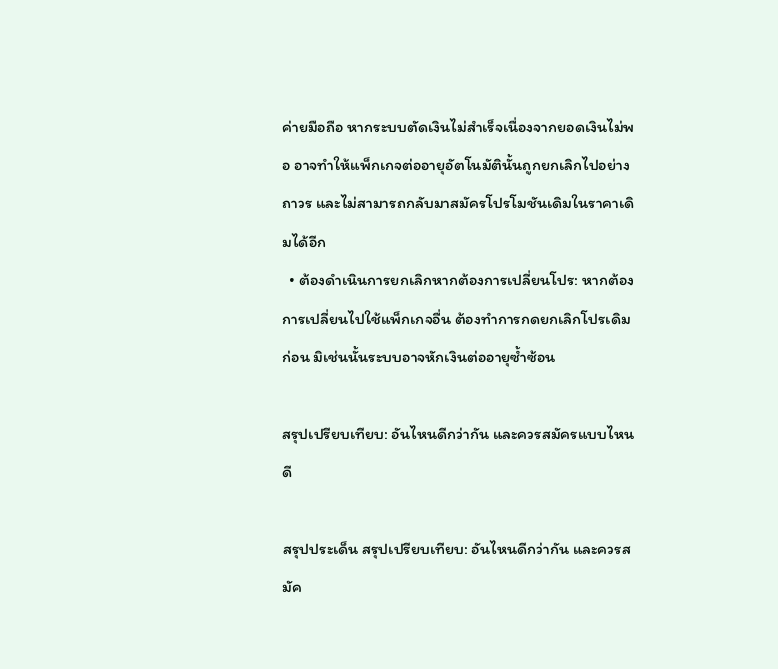ค่ายมือถือ หากระบบตัดเงินไม่สำเร็จเนื่องจากยอดเงินไม่พอ อาจทำให้แพ็กเกจต่ออายุอัตโนมัตินั้นถูกยกเลิกไปอย่างถาวร และไม่สามารถกลับมาสมัครโปรโมชันเดิมในราคาเดิมได้อีก
  • ต้องดำเนินการยกเลิกหากต้องการเปลี่ยนโปร: หากต้องการเปลี่ยนไปใช้แพ็กเกจอื่น ต้องทำการกดยกเลิกโปรเดิมก่อน มิเช่นนั้นระบบอาจหักเงินต่ออายุซ้ำซ้อน

สรุปเปรียบเทียบ: อันไหนดีกว่ากัน และควรสมัครแบบไหนดี

สรุปประเด็น สรุปเปรียบเทียบ: อันไหนดีกว่ากัน และควรสมัค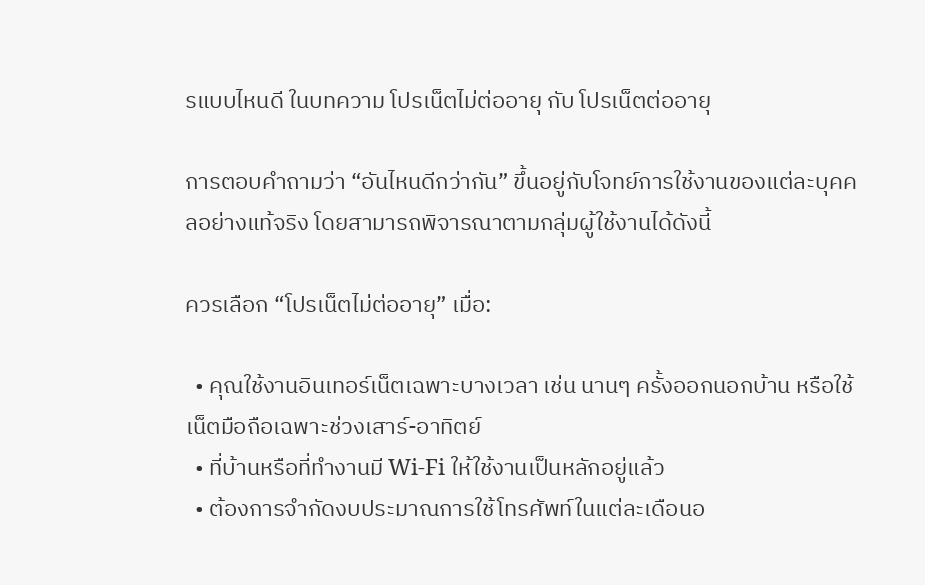รแบบไหนดี ในบทความ โปรเน็ตไม่ต่ออายุ กับ โปรเน็ตต่ออายุ

การตอบคำถามว่า “อันไหนดีกว่ากัน” ขึ้นอยู่กับโจทย์การใช้งานของแต่ละบุคคลอย่างแท้จริง โดยสามารถพิจารณาตามกลุ่มผู้ใช้งานได้ดังนี้

ควรเลือก “โปรเน็ตไม่ต่ออายุ” เมื่อ:

  • คุณใช้งานอินเทอร์เน็ตเฉพาะบางเวลา เช่น นานๆ ครั้งออกนอกบ้าน หรือใช้เน็ตมือถือเฉพาะช่วงเสาร์-อาทิตย์
  • ที่บ้านหรือที่ทำงานมี Wi-Fi ให้ใช้งานเป็นหลักอยู่แล้ว
  • ต้องการจำกัดงบประมาณการใช้โทรศัพท์ในแต่ละเดือนอ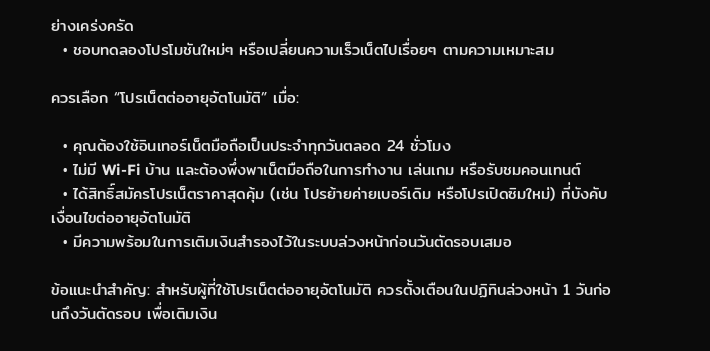ย่างเคร่งครัด
  • ชอบทดลองโปรโมชันใหม่ๆ หรือเปลี่ยนความเร็วเน็ตไปเรื่อยๆ ตามความเหมาะสม

ควรเลือก “โปรเน็ตต่ออายุอัตโนมัติ” เมื่อ:

  • คุณต้องใช้อินเทอร์เน็ตมือถือเป็นประจำทุกวันตลอด 24 ชั่วโมง
  • ไม่มี Wi-Fi บ้าน และต้องพึ่งพาเน็ตมือถือในการทำงาน เล่นเกม หรือรับชมคอนเทนต์
  • ได้สิทธิ์สมัครโปรเน็ตราคาสุดคุ้ม (เช่น โปรย้ายค่ายเบอร์เดิม หรือโปรเปิดซิมใหม่) ที่บังคับเงื่อนไขต่ออายุอัตโนมัติ
  • มีความพร้อมในการเติมเงินสำรองไว้ในระบบล่วงหน้าก่อนวันตัดรอบเสมอ

ข้อแนะนำสำคัญ: สำหรับผู้ที่ใช้โปรเน็ตต่ออายุอัตโนมัติ ควรตั้งเตือนในปฏิทินล่วงหน้า 1 วันก่อนถึงวันตัดรอบ เพื่อเติมเงิน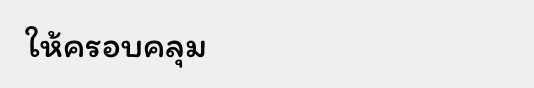ให้ครอบคลุม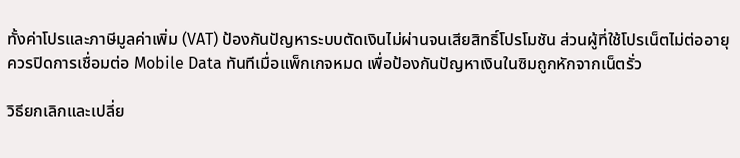ทั้งค่าโปรและภาษีมูลค่าเพิ่ม (VAT) ป้องกันปัญหาระบบตัดเงินไม่ผ่านจนเสียสิทธิ์โปรโมชัน ส่วนผู้ที่ใช้โปรเน็ตไม่ต่ออายุ ควรปิดการเชื่อมต่อ Mobile Data ทันทีเมื่อแพ็กเกจหมด เพื่อป้องกันปัญหาเงินในซิมถูกหักจากเน็ตรั่ว

วิธียกเลิกและเปลี่ย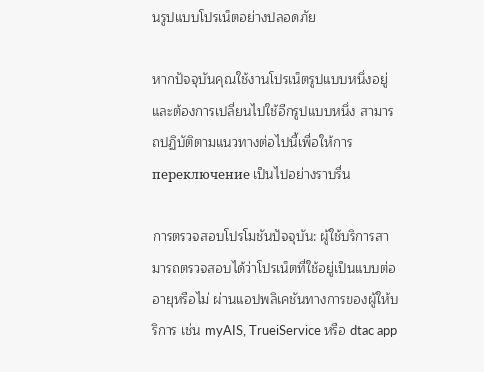นรูปแบบโปรเน็ตอย่างปลอดภัย

หากปัจจุบันคุณใช้งานโปรเน็ตรูปแบบหนึ่งอยู่และต้องการเปลี่ยนไปใช้อีกรูปแบบหนึ่ง สามารถปฏิบัติตามแนวทางต่อไปนี้เพื่อให้การ переключение เป็นไปอย่างราบรื่น

การตรวจสอบโปรโมชันปัจจุบัน: ผู้ใช้บริการสามารถตรวจสอบได้ว่าโปรเน็ตที่ใช้อยู่เป็นแบบต่ออายุหรือไม่ ผ่านแอปพลิเคชันทางการของผู้ให้บริการ เช่น myAIS, TrueiService หรือ dtac app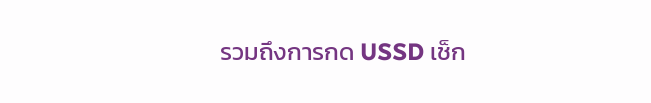รวมถึงการกด USSD เช็ก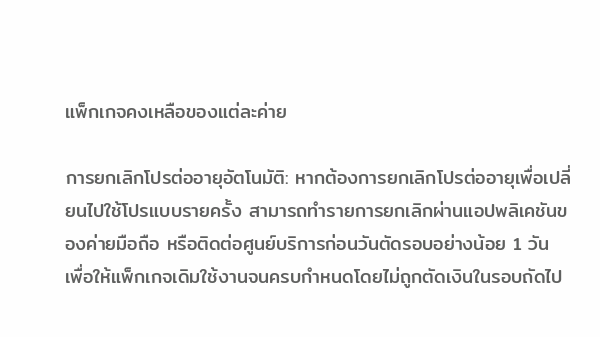แพ็กเกจคงเหลือของแต่ละค่าย

การยกเลิกโปรต่ออายุอัตโนมัติ: หากต้องการยกเลิกโปรต่ออายุเพื่อเปลี่ยนไปใช้โปรแบบรายครั้ง สามารถทำรายการยกเลิกผ่านแอปพลิเคชันของค่ายมือถือ หรือติดต่อศูนย์บริการก่อนวันตัดรอบอย่างน้อย 1 วัน เพื่อให้แพ็กเกจเดิมใช้งานจนครบกำหนดโดยไม่ถูกตัดเงินในรอบถัดไป